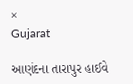×
Gujarat

આણંદના તારાપુર હાઈવે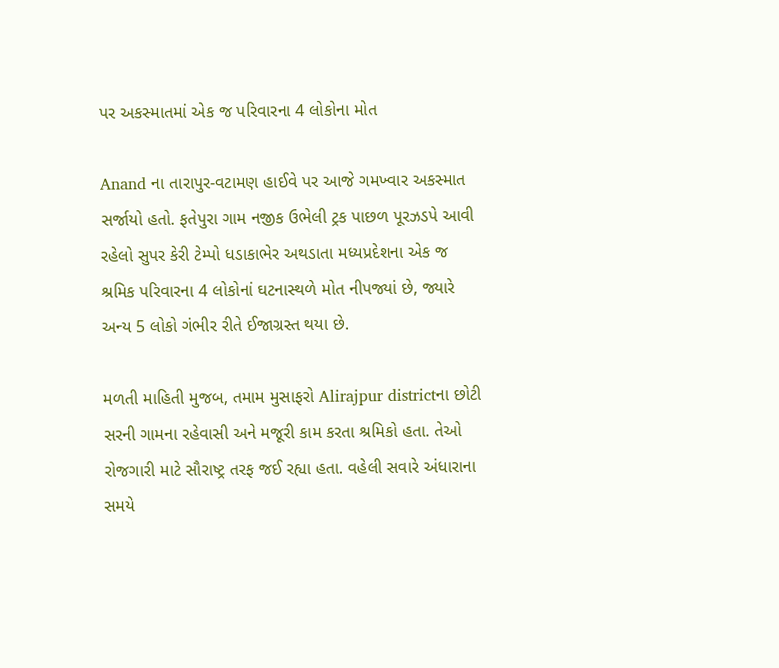પર અકસ્માતમાં એક જ પરિવારના 4 લોકોના મોત

Anand ના તારાપુર-વટામણ હાઈવે પર આજે ગમખ્વાર અકસ્માત સર્જાયો હતો. ફતેપુરા ગામ નજીક ઉભેલી ટ્રક પાછળ પૂરઝડપે આવી રહેલો સુપર કેરી ટેમ્પો ધડાકાભેર અથડાતા મધ્યપ્રદેશના એક જ શ્રમિક પરિવારના 4 લોકોનાં ઘટનાસ્થળે મોત નીપજ્યાં છે, જ્યારે અન્ય 5 લોકો ગંભીર રીતે ઈજાગ્રસ્ત થયા છે.

મળતી માહિતી મુજબ, તમામ મુસાફરો Alirajpur districtના છોટી સરની ગામના રહેવાસી અને મજૂરી કામ કરતા શ્રમિકો હતા. તેઓ રોજગારી માટે સૌરાષ્ટ્ર તરફ જઈ રહ્યા હતા. વહેલી સવારે અંધારાના સમયે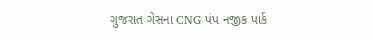ગુજરાત ગેસના CNG પંપ નજીક પાર્ક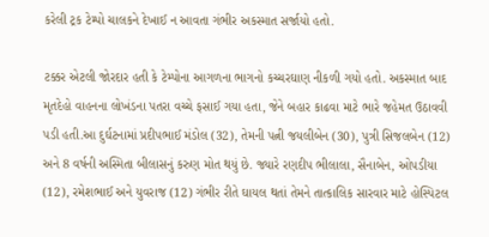કરેલી ટ્રક ટેમ્પો ચાલકને દેખાઈ ન આવતા ગંભીર અકસ્માત સર્જાયો હતો.

ટક્કર એટલી જોરદાર હતી કે ટેમ્પોના આગળના ભાગનો કચ્ચરઘાણ નીકળી ગયો હતો. અકસ્માત બાદ મૃતદેહો વાહનના લોખંડના પતરા વચ્ચે ફસાઈ ગયા હતા, જેને બહાર કાઢવા માટે ભારે જહેમત ઉઠાવવી પડી હતી.આ દુર્ઘટનામાં પ્રદીપભાઈ મંડોલ (32), તેમની પત્ની જયલીબેન (30), પુત્રી સિજલબેન (12) અને 8 વર્ષની અસ્મિતા બીલાસનું કરુણ મોત થયું છે. જ્યારે રણદીપ ભીલાલા, સૈનાબેન, ઓપડીયા (12), રમેશભાઈ અને યુવરાજ (12) ગંભીર રીતે ઘાયલ થતાં તેમને તાત્કાલિક સારવાર માટે હોસ્પિટલ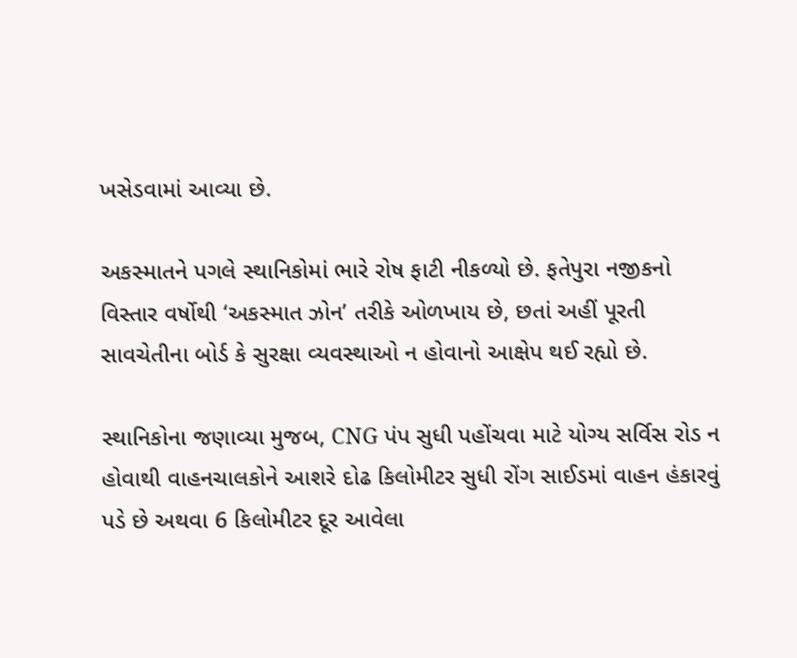ખસેડવામાં આવ્યા છે.

અકસ્માતને પગલે સ્થાનિકોમાં ભારે રોષ ફાટી નીકળ્યો છે. ફતેપુરા નજીકનો વિસ્તાર વર્ષોથી ‘અકસ્માત ઝોન’ તરીકે ઓળખાય છે, છતાં અહીં પૂરતી સાવચેતીના બોર્ડ કે સુરક્ષા વ્યવસ્થાઓ ન હોવાનો આક્ષેપ થઈ રહ્યો છે.

સ્થાનિકોના જણાવ્યા મુજબ, CNG પંપ સુધી પહોંચવા માટે યોગ્ય સર્વિસ રોડ ન હોવાથી વાહનચાલકોને આશરે દોઢ કિલોમીટર સુધી રોંગ સાઈડમાં વાહન હંકારવું પડે છે અથવા 6 કિલોમીટર દૂર આવેલા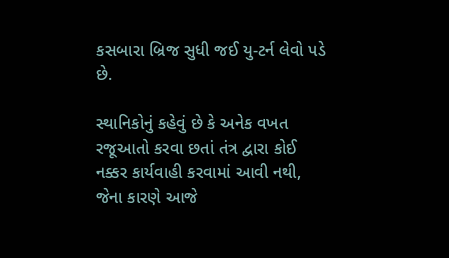કસબારા બ્રિજ સુધી જઈ યુ-ટર્ન લેવો પડે છે.

સ્થાનિકોનું કહેવું છે કે અનેક વખત રજૂઆતો કરવા છતાં તંત્ર દ્વારા કોઈ નક્કર કાર્યવાહી કરવામાં આવી નથી, જેના કારણે આજે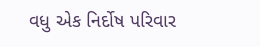વધુ એક નિર્દોષ પરિવાર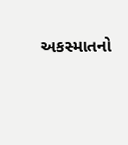અકસ્માતનો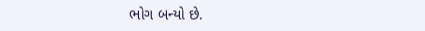ભોગ બન્યો છે.